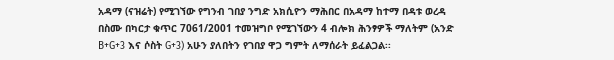አዳማ (ናዝሬት) የሚገኘው የግንብ ገበያ ንግድ አክሲዮን ማሕበር በአዳማ ከተማ በዳቱ ወረዳ በስሙ በካርታ ቁጥር 7061/2001 ተመዝግቦ የሚገኘውን 4 ብሎክ ሕንፃዎች ማለትም (አንድ B+G+3 እና ሶስት G+3) አሁን ያለበትን የገበያ ዋጋ ግምት ለማሰራት ይፈልጋል፡፡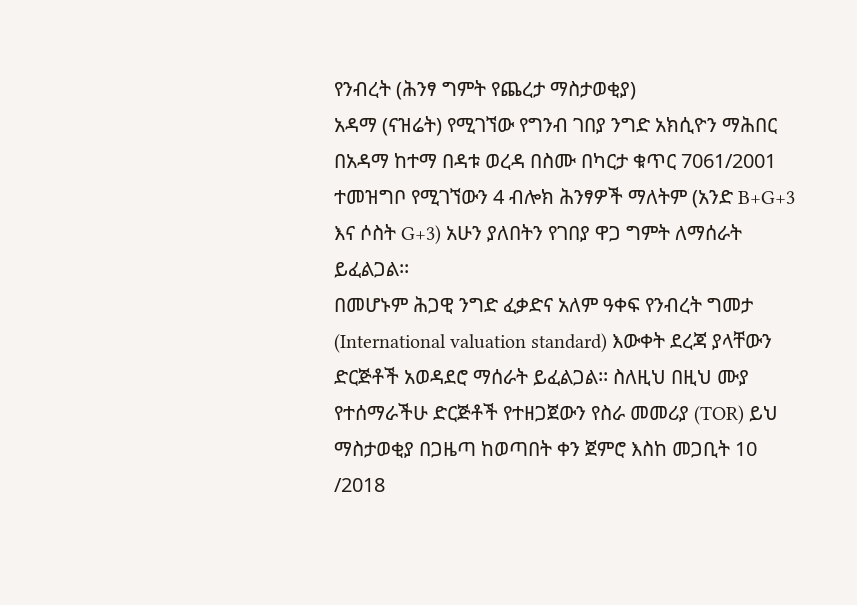የንብረት (ሕንፃ ግምት የጨረታ ማስታወቂያ)
አዳማ (ናዝሬት) የሚገኘው የግንብ ገበያ ንግድ አክሲዮን ማሕበር በአዳማ ከተማ በዳቱ ወረዳ በስሙ በካርታ ቁጥር 7061/2001 ተመዝግቦ የሚገኘውን 4 ብሎክ ሕንፃዎች ማለትም (አንድ B+G+3 እና ሶስት G+3) አሁን ያለበትን የገበያ ዋጋ ግምት ለማሰራት ይፈልጋል፡፡
በመሆኑም ሕጋዊ ንግድ ፈቃድና አለም ዓቀፍ የንብረት ግመታ (International valuation standard) እውቀት ደረጃ ያላቸውን ድርጅቶች አወዳደሮ ማሰራት ይፈልጋል፡፡ ስለዚህ በዚህ ሙያ የተሰማራችሁ ድርጅቶች የተዘጋጀውን የስራ መመሪያ (TOR) ይህ ማስታወቂያ በጋዜጣ ከወጣበት ቀን ጀምሮ እስከ መጋቢት 10 /2018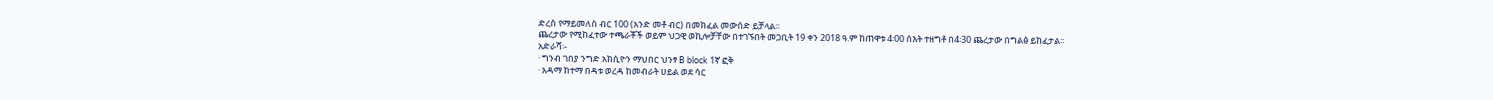ድረስ የማይመለስ ብር 100 (አንድ መቶ ብር) በመክፈል መውሰድ ይቻላል፡፡
ጨረታው የሚከፈተው ተጫራቾች ወይም ህጋዊ ወኪሎቻቸው በተገኙበት መጋቢት 19 ቀን 2018 ዓ.ም ከጠዋቱ 4፡00 ሰእት ተዘግቶ በ4፡30 ጨረታው በግልፅ ይከፈታል፡፡
አድራሻ፡-
· ግንብ ገበያ ንግድ አክሲዮን ማህበር ህንፃ B block 1ኛ ፎቅ
· አዳማ ከተማ በዳቱ ወረዳ ከመብራት ሀይል ወደ ሳር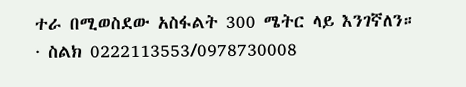ተራ በሚወስደው አስፋልት 300 ሜትር ላይ እንገኛለን።
· ስልክ 0222113553/0978730008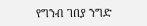የግንብ ገበያ ንግድ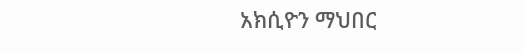አክሲዮን ማህበር